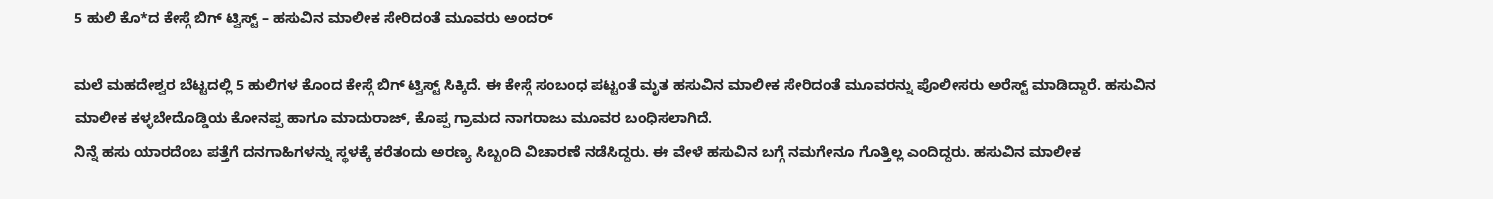5 ಹುಲಿ ಕೊ*ದ ಕೇಸ್ಗೆ ಬಿಗ್ ಟ್ವಿಸ್ಟ್ – ಹಸುವಿನ ಮಾಲೀಕ ಸೇರಿದಂತೆ ಮೂವರು ಅಂದರ್

ಮಲೆ ಮಹದೇಶ್ವರ ಬೆಟ್ಟದಲ್ಲಿ 5 ಹುಲಿಗಳ ಕೊಂದ ಕೇಸ್ಗೆ ಬಿಗ್ ಟ್ವಿಸ್ಟ್ ಸಿಕ್ಕಿದೆ. ಈ ಕೇಸ್ಗೆ ಸಂಬಂಧ ಪಟ್ಟಂತೆ ಮೃತ ಹಸುವಿನ ಮಾಲೀಕ ಸೇರಿದಂತೆ ಮೂವರನ್ನು ಪೊಲೀಸರು ಅರೆಸ್ಟ್ ಮಾಡಿದ್ದಾರೆ. ಹಸುವಿನ ಮಾಲೀಕ ಕಳ್ಳಬೇದೊಡ್ಡಿಯ ಕೋನಪ್ಪ ಹಾಗೂ ಮಾದುರಾಜ್, ಕೊಪ್ಪ ಗ್ರಾಮದ ನಾಗರಾಜು ಮೂವರ ಬಂಧಿಸಲಾಗಿದೆ.
ನಿನ್ನೆ ಹಸು ಯಾರದೆಂಬ ಪತ್ತೆಗೆ ದನಗಾಹಿಗಳನ್ನು ಸ್ಥಳಕ್ಕೆ ಕರೆತಂದು ಅರಣ್ಯ ಸಿಬ್ಬಂದಿ ವಿಚಾರಣೆ ನಡೆಸಿದ್ದರು. ಈ ವೇಳೆ ಹಸುವಿನ ಬಗ್ಗೆ ನಮಗೇನೂ ಗೊತ್ತಿಲ್ಲ ಎಂದಿದ್ದರು. ಹಸುವಿನ ಮಾಲೀಕ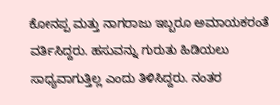ಕೋನಪ್ಪ ಮತ್ತು ನಾಗರಾಜು ಇಬ್ಬರೂ ಅಮಾಯಕರಂತೆ ವರ್ತಿಸಿದ್ದರು. ಹಸುವನ್ನು ಗುರುತು ಹಿಡಿಯಲು ಸಾಧ್ಯವಾಗುತ್ತಿಲ್ಲ ಎಂದು ತಿಳಿಸಿದ್ದರು. ನಂತರ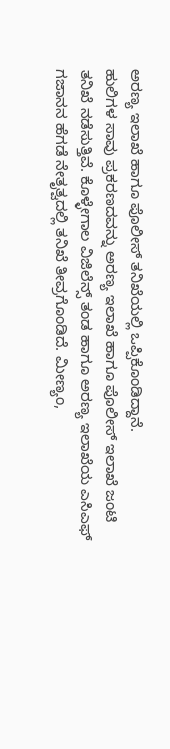ಅರಣ್ಯ ಇಲಾಖೆ ಹಾಗೂ ಪೊಲೀಸ್ ತನಿಖೆಯಲ್ಲಿ ಒಪ್ಪಿಕೊಂಡಿದ್ದಾನೆ.
ಹುಲಿಗಳ ಸಾವು ಪ್ರಕರಣದವನ್ನು ಅರಣ್ಯ ಇಲಾಖೆ ಹಾಗೂ ಪೊಲೀಸ್ ಇಲಾಖೆ ಜಂಟಿ ತನಿಖೆ ನಡೆಸುತ್ತಿವೆ. ಕೊಳ್ಳೇಗಾಲ ವಿಜಿಲೆನ್ಸ್ ತಂಡ ಹಾಗೂ ಅರಣ್ಯ ಇಲಾಖೆಯ ಎಸಿಎಫ್ ಗಜಾನನ ಹೆಗಡೆ ನೇತೃತ್ವದಲ್ಲಿ ತನಿಖೆ ತೀವ್ರಗೊಂಡಿದೆ. ಮೀಣ್ಯಂ,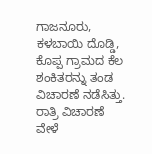ಗಾಜನೂರು, ಕಳಬಾಯಿ ದೊಡ್ಡಿ, ಕೊಪ್ಪ ಗ್ರಾಮದ ಕೆಲ ಶಂಕಿತರನ್ನು ತಂಡ ವಿಚಾರಣೆ ನಡೆಸಿತ್ತು. ರಾತ್ರಿ ವಿಚಾರಣೆ ವೇಳೆ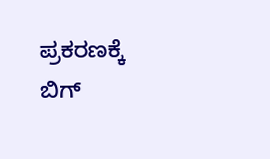ಪ್ರಕರಣಕ್ಕೆ ಬಿಗ್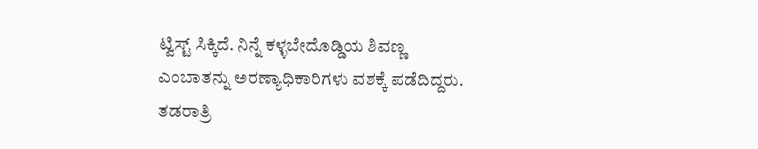ಟ್ವಿಸ್ಟ್ ಸಿಕ್ಕಿದೆ. ನಿನ್ನೆ ಕಳ್ಳಬೇದೊಡ್ಡಿಯ ಶಿವಣ್ಣ ಎಂಬಾತನ್ನು ಅರಣ್ಯಾಧಿಕಾರಿಗಳು ವಶಕ್ಕೆ ಪಡೆದಿದ್ದರು. ತಡರಾತ್ರಿ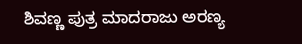ಶಿವಣ್ಣ ಪುತ್ರ ಮಾದರಾಜು ಅರಣ್ಯ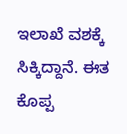ಇಲಾಖೆ ವಶಕ್ಕೆ ಸಿಕ್ಕಿದ್ದಾನೆ. ಈತ ಕೊಪ್ಪ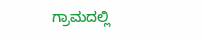ಗ್ರಾಮದಲ್ಲಿ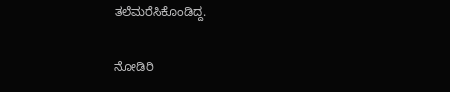ತಲೆಮರೆಸಿಕೊಂಡಿದ್ದ.

ನೋಡಿರಿ